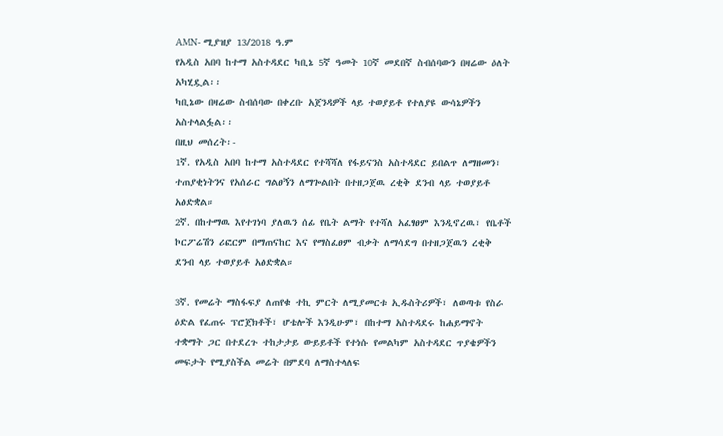AMN- ሚያዝያ 13/2018 ዓ.ም
የአዲስ አበባ ከተማ አስተዳደር ካቢኔ 5ኛ ዓመት 10ኛ መደበኛ ስብሰባውን በዛሬው ዕለት አካሂዷል፡፡
ካቢኔው በዛሬው ስብሰባው በቀረቡ አጀንዳዎች ላይ ተወያይቶ የተለያዩ ውሳኔዎችን አስተላልፏል፡፡
በዚህ መሰረት፡-
1ኛ. የአዲስ አበባ ከተማ አስተዳደር የተሻሻለ የፋይናንስ አስተዳደር ይበልጥ ለማዘመን፣ ተጠያቂነትንና የአሰራር ግልፀኝን ለማጐልበት በተዘጋጀዉ ረቂቅ ደንብ ላይ ተወያይቶ አፅድቋል።
2ኛ. በከተማዉ እየተገነባ ያለዉን ሰፊ የቤት ልማት የተሻለ አፈፃፀም እንዲኖረዉ፣ የቤቶች ኮርፖሬሽን ሪፎርም በማጠናከር እና የማስፈፀም ብቃት ለማሳደግ በተዘጋጀዉን ረቂቅ ደንብ ላይ ተወያይቶ አፅድቋል።

3ኛ. የመሬት ማስፋፍያ ለጠየቁ ተኪ ምርት ለሚያመርቱ ኢዱስትሪዎች፣ ለወጣቱ የስራ ዕድል የፈጠሩ ፕሮጀክቶች፣ ሆቴሎች እንዲሁም፣ በከተማ አስተዳደሩ ከሐይማኖት ተቋማት ጋር በተደረጉ ተከታታይ ውይይቶች የተነሱ የመልካም አስተዳደር ጥያቄዎችን መፍታት የሚያስችል መሬት በምደባ ለማስተላለፍ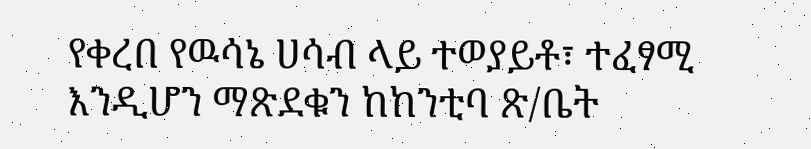የቀረበ የዉሳኔ ሀሳብ ላይ ተወያይቶ፣ ተፈፃሚ እንዲሆን ማጽደቁን ከከንቲባ ጽ/ቤት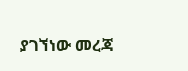ያገኘነው መረጃ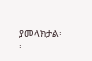ያመላክታል፡፡